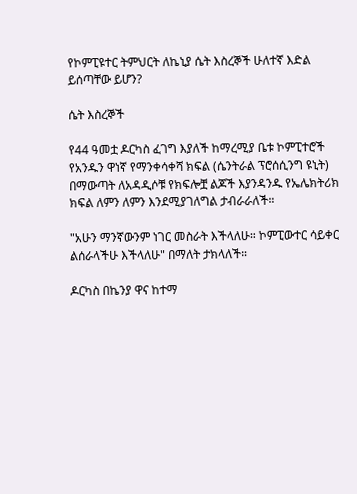የኮምፒዩተር ትምህርት ለኬኒያ ሴት እስረኞች ሁለተኛ እድል ይሰጣቸው ይሆን?

ሴት እስረኞች

የ44 ዓመቷ ዶርካስ ፈገግ እያለች ከማረሚያ ቤቱ ኮምፒተሮች የአንዱን ዋነኛ የማንቀሳቀሻ ክፍል (ሴንትራል ፕሮሰሲንግ ዩኒት) በማውጣት ለአዳዲሶቹ የክፍሎቿ ልጆች እያንዳንዱ የኤሌክትሪክ ክፍል ለምን ለምን እንደሚያገለግል ታብራራለች።

"አሁን ማንኛውንም ነገር መስራት እችላለሁ። ኮምፒውተር ሳይቀር ልሰራላችሁ እችላለሁ" በማለት ታክላለች።

ዶርካስ በኬንያ ዋና ከተማ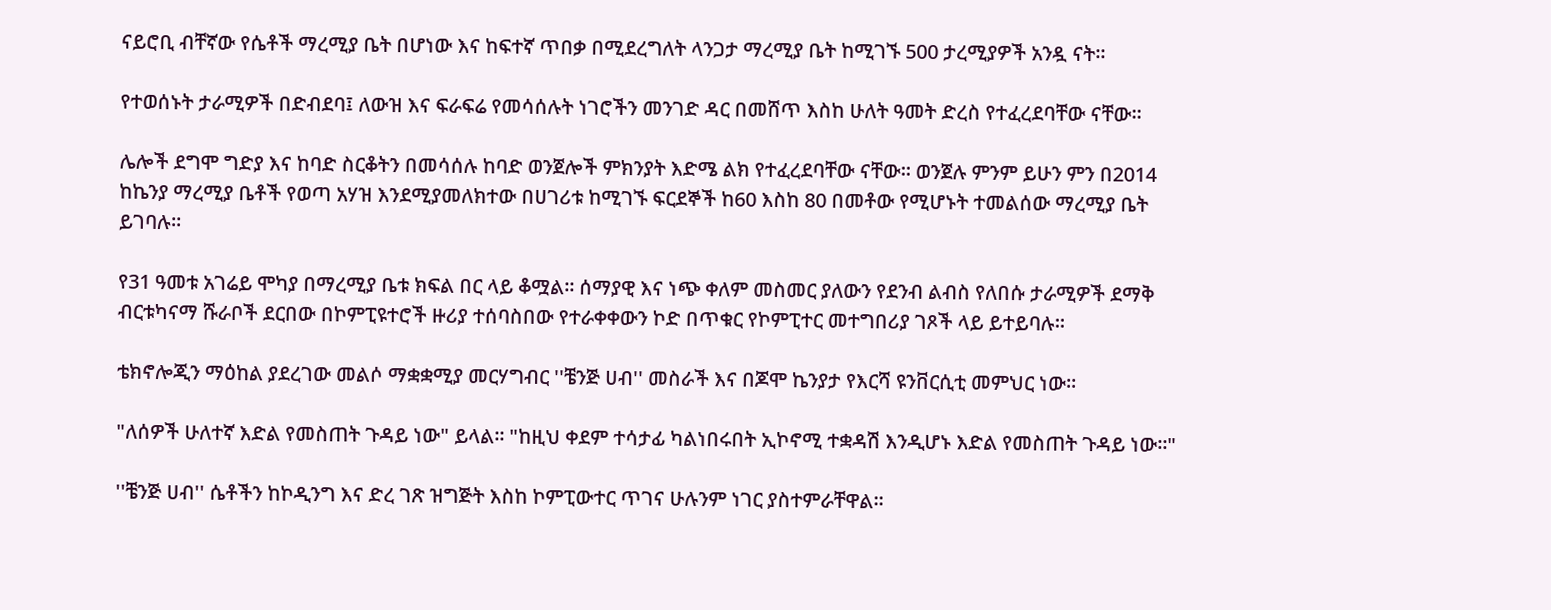ናይሮቢ ብቸኛው የሴቶች ማረሚያ ቤት በሆነው እና ከፍተኛ ጥበቃ በሚደረግለት ላንጋታ ማረሚያ ቤት ከሚገኙ 500 ታረሚያዎች አንዷ ናት።

የተወሰኑት ታራሚዎች በድብደባ፤ ለውዝ እና ፍራፍሬ የመሳሰሉት ነገሮችን መንገድ ዳር በመሸጥ እስከ ሁለት ዓመት ድረስ የተፈረደባቸው ናቸው።

ሌሎች ደግሞ ግድያ እና ከባድ ስርቆትን በመሳሰሉ ከባድ ወንጀሎች ምክንያት እድሜ ልክ የተፈረደባቸው ናቸው። ወንጀሉ ምንም ይሁን ምን በ2014 ከኬንያ ማረሚያ ቤቶች የወጣ አሃዝ እንደሚያመለክተው በሀገሪቱ ከሚገኙ ፍርደኞች ከ60 እስከ 80 በመቶው የሚሆኑት ተመልሰው ማረሚያ ቤት ይገባሉ።

የ31 ዓመቱ አገሬይ ሞካያ በማረሚያ ቤቱ ክፍል በር ላይ ቆሟል። ሰማያዊ እና ነጭ ቀለም መስመር ያለውን የደንብ ልብስ የለበሱ ታራሚዎች ደማቅ ብርቱካናማ ሹራቦች ደርበው በኮምፒዩተሮች ዙሪያ ተሰባስበው የተራቀቀውን ኮድ በጥቁር የኮምፒተር መተግበሪያ ገጾች ላይ ይተይባሉ።

ቴክኖሎጂን ማዕከል ያደረገው መልሶ ማቋቋሚያ መርሃግብር ''ቼንጅ ሀብ'' መስራች እና በጆሞ ኬንያታ የእርሻ ዩንቨርሲቲ መምህር ነው።

"ለሰዎች ሁለተኛ እድል የመስጠት ጉዳይ ነው" ይላል። "ከዚህ ቀደም ተሳታፊ ካልነበሩበት ኢኮኖሚ ተቋዳሽ እንዲሆኑ እድል የመስጠት ጉዳይ ነው።"

''ቼንጅ ሀብ'' ሴቶችን ከኮዲንግ እና ድረ ገጽ ዝግጅት እስከ ኮምፒውተር ጥገና ሁሉንም ነገር ያስተምራቸዋል።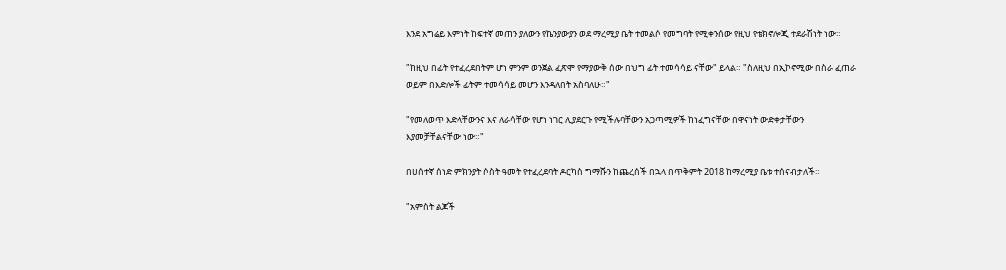እንደ አግሬይ እምነት ከፍተኛ መጠን ያለውን የኬንያውያን ወደ ማረሚያ ቤት ተመልሶ የመግባት የሚቀንሰው የዚህ የቴክኖሎጂ ተደራሽነት ነው።

"ከዚህ በፊት የተፈረደበትም ሆነ ምንም ወንጀል ፈጽሞ የማያውቅ ሰው በህግ ፊት ተመሳሳይ ናቸው" ይላል። "ስለዚህ በኢኮኖሚው በስራ ፈጠራ ወይም በእድሎች ፊትም ተመሳሳይ መሆን እንዳለበት አስባለሁ።"

"የመለወጥ እድላቸውንና እና ለራሳቸው የሆነ ነገር ሊያደርጉ የሚችሉባቸውን አጋጣሚዎች ከነፈግናቸው በዋናነት ውድቀታቸውን እያመቻቸልናቸው ነው።"

በሀሰተኛ ሰነድ ምክንያት ሶስት ዓመት የተፈረደባት ዶርካስ ግማሹን ከጨረሰች በኋላ በጥቅምት 2018 ከማረሚያ ቤቱ ተሰናብታለች።

"አምስት ልጆች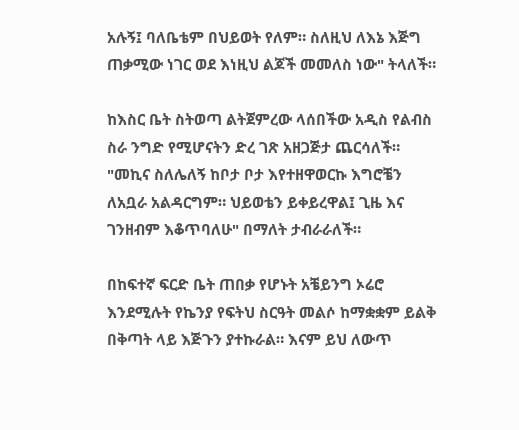አሉኝ፤ ባለቤቴም በህይወት የለም። ስለዚህ ለእኔ እጅግ ጠቃሚው ነገር ወደ እነዚህ ልጆች መመለስ ነው" ትላለች።

ከእስር ቤት ስትወጣ ልትጀምረው ላሰበችው አዲስ የልብስ ስራ ንግድ የሚሆናትን ድረ ገጽ አዘጋጅታ ጨርሳለች። "መኪና ስለሌለኝ ከቦታ ቦታ እየተዘዋወርኩ እግሮቼን ለአቧራ አልዳርግም። ህይወቴን ይቀይረዋል፤ ጊዜ እና ገንዘብም እቆጥባለሁ" በማለት ታብራራለች።

በከፍተኛ ፍርድ ቤት ጠበቃ የሆኑት አቼይንግ ኦሬሮ እንደሚሉት የኬንያ የፍትህ ስርዓት መልሶ ከማቋቋም ይልቅ በቅጣት ላይ እጅጉን ያተኩራል። እናም ይህ ለውጥ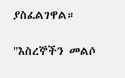ያስፈልገዋል።

"እስረኞችን መልሶ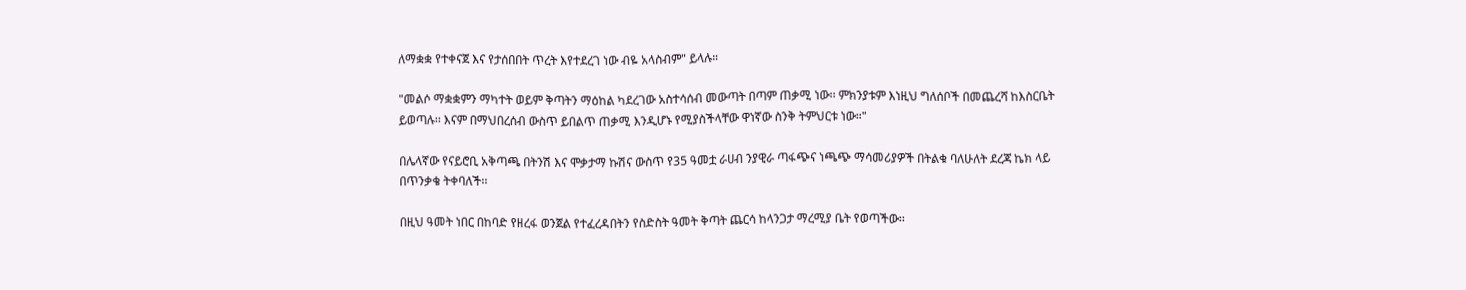ለማቋቋ የተቀናጀ እና የታሰበበት ጥረት እየተደረገ ነው ብዬ አላስብም" ይላሉ።

"መልሶ ማቋቋምን ማካተት ወይም ቅጣትን ማዕከል ካደረገው አስተሳሰብ መውጣት በጣም ጠቃሚ ነው፡፡ ምክንያቱም እነዚህ ግለሰቦች በመጨረሻ ከእስርቤት ይወጣሉ፡፡ እናም በማህበረሰብ ውስጥ ይበልጥ ጠቃሚ እንዲሆኑ የሚያስችላቸው ዋነኛው ስንቅ ትምህርቱ ነው።"

በሌላኛው የናይሮቢ አቅጣጫ በትንሽ እና ሞቃታማ ኩሽና ውስጥ የ35 ዓመቷ ራሀብ ንያዊራ ጣፋጭና ነጫጭ ማሳመሪያዎች በትልቁ ባለሁለት ደረጃ ኬክ ላይ በጥንቃቄ ትቀባለች፡፡

በዚህ ዓመት ነበር በከባድ የዘረፋ ወንጀል የተፈረዳበትን የስድስት ዓመት ቅጣት ጨርሳ ከላንጋታ ማረሚያ ቤት የወጣችው፡፡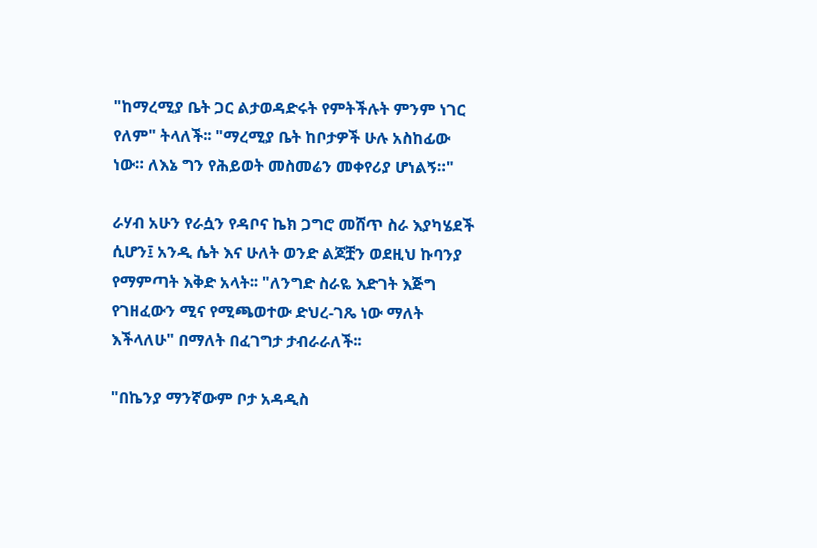"ከማረሚያ ቤት ጋር ልታወዳድሩት የምትችሉት ምንም ነገር የለም" ትላለች፡፡ "ማረሚያ ቤት ከቦታዎች ሁሉ አስከፊው ነው። ለእኔ ግን የሕይወት መስመሬን መቀየሪያ ሆነልኝ።"

ራሃብ አሁን የራሷን የዳቦና ኬክ ጋግሮ መሸጥ ስራ እያካሄደች ሲሆን፤ አንዲ ሴት እና ሁለት ወንድ ልጆቿን ወደዚህ ኩባንያ የማምጣት እቅድ አላት፡፡ "ለንግድ ስራዬ እድገት እጅግ የገዘፈውን ሚና የሚጫወተው ድህረ-ገጼ ነው ማለት እችላለሁ" በማለት በፈገግታ ታብራራለች፡፡

"በኬንያ ማንኛውም ቦታ አዳዲስ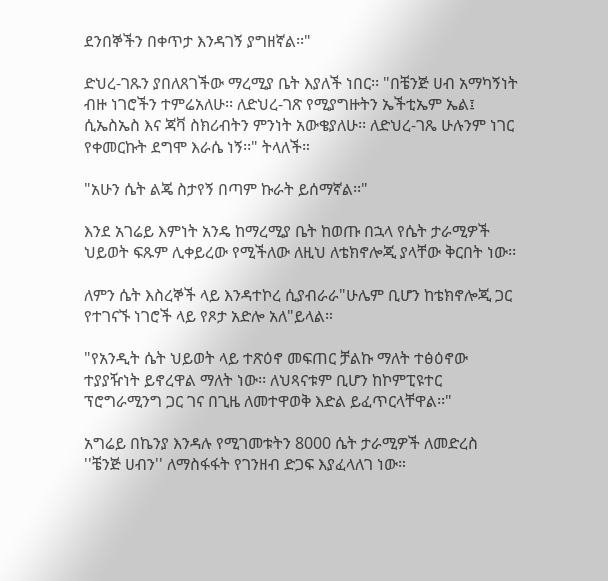ደንበኞችን በቀጥታ እንዳገኝ ያግዘኛል፡፡"

ድህረ-ገጹን ያበለጸገችው ማረሚያ ቤት እያለች ነበር፡፡ "በቼንጅ ሀብ አማካኝነት ብዙ ነገሮችን ተምሬአለሁ፡፡ ለድህረ-ገጽ የሚያግዙትን ኤችቲኤም ኤል፤ ሲኤስኤስ እና ጃቫ ስክሪብትን ምንነት አውቄያለሁ፡፡ ለድህረ-ገጼ ሁሉንም ነገር የቀመርኩት ደግሞ እራሴ ነኝ፡፡" ትላለች።

"አሁን ሴት ልጄ ስታየኝ በጣም ኩራት ይሰማኛል፡፡"

እንደ አገሬይ እምነት አንዴ ከማረሚያ ቤት ከወጡ በኋላ የሴት ታራሚዎች ህይወት ፍጹም ሊቀይረው የሚችለው ለዚህ ለቴክኖሎጂ ያላቸው ቅርበት ነው፡፡

ለምን ሴት እስረኞች ላይ እንዳተኮረ ሲያብራራ"ሁሌም ቢሆን ከቴክኖሎጂ ጋር የተገናኙ ነገሮች ላይ የጾታ አድሎ አለ"ይላል።

"የአንዲት ሴት ህይወት ላይ ተጽዕኖ መፍጠር ቻልኩ ማለት ተፅዕኖው ተያያዥነት ይኖረዋል ማለት ነው፡፡ ለህጻናቱም ቢሆን ከኮምፒዩተር ፕሮግራሚንግ ጋር ገና በጊዜ ለመተዋወቅ እድል ይፈጥርላቸዋል፡፡"

አግሬይ በኬንያ እንዳሉ የሚገመቱትን 8000 ሴት ታራሚዎች ለመድረስ ''ቼንጅ ሀብን'' ለማስፋፋት የገንዘብ ድጋፍ እያፈላለገ ነው።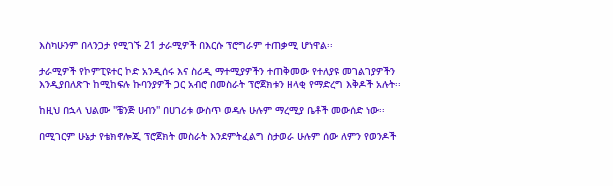እስካሁንም በላንጋታ የሚገኙ 21 ታራሚዎች በእርሱ ፕሮግራም ተጠቃሚ ሆነዋል፡፡

ታራሚዎች የኮምፒዩተር ኮድ አንዲሰሩ እና ስሪዲ ማተሚያዎችን ተጠቅመው የተለያዩ መገልገያዎችን እንዲያበለጽጉ ከሚከፍሉ ኩባንያዎች ጋር አብሮ በመስራት ፕሮጀክቱን ዘላቂ የማድረግ እቅዶች አሉት፡፡

ከዚህ በኋላ ህልሙ ''ቼንጅ ሀብን'' በሀገሪቱ ውስጥ ወዳሉ ሁሉም ማረሚያ ቤቶች መውሰድ ነው፡፡

በሚገርም ሁኔታ የቴክኖሎጂ ፕሮጀክት መስራት እንደምትፈልግ ስታወራ ሁሉም ሰው ለምን የወንዶች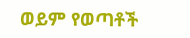ወይም የወጣቶች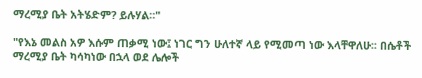ማረሚያ ቤት አትሄድም? ይሉሃል።"

"የእኔ መልስ አዎ እሱም ጠቃሚ ነው፤ ነገር ግን ሁለተኛ ላይ የሚመጣ ነው እላቸዋለሁ፡፡ በሴቶች ማረሚያ ቤት ካሳካነው በኋላ ወደ ሌሎች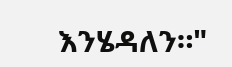እንሄዳለን።"